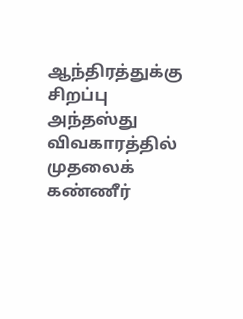ஆந்திரத்துக்கு சிறப்பு அந்தஸ்து விவகாரத்தில் முதலைக் கண்ணீர்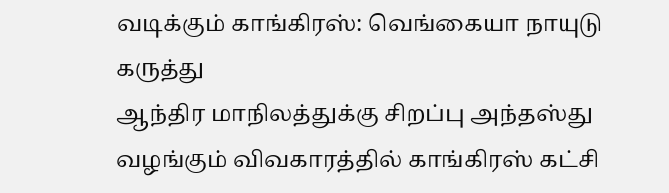வடிக்கும் காங்கிரஸ்: வெங்கையா நாயுடு கருத்து
ஆந்திர மாநிலத்துக்கு சிறப்பு அந்தஸ்து வழங்கும் விவகாரத்தில் காங்கிரஸ் கட்சி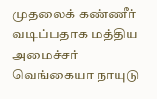முதலைக் கண்ணீர் வடிப்பதாக மத்திய அமைச்சர் வெங்கையா நாயுடு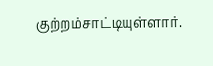குற்றம்சாட்டியுள்ளார்.